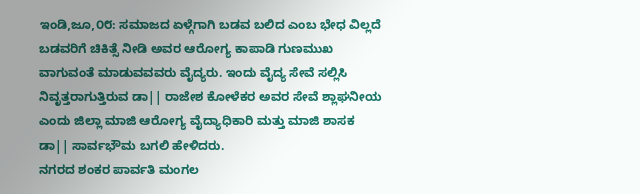ಇಂಡಿ,ಜೂ,೦೮: ಸಮಾಜದ ಏಳ್ಗೆಗಾಗಿ ಬಡವ ಬಲಿದ ಎಂಬ ಭೇಧ ವಿಲ್ಲದೆ ಬಡವರಿಗೆ ಚಿಕಿತ್ಸೆ ನೀಡಿ ಅವರ ಆರೋಗ್ಯ ಕಾಪಾಡಿ ಗುಣಮುಖ ವಾಗುವಂತೆ ಮಾಡುವವವರು ವೈದ್ಯರು. ಇಂದು ವೈದ್ಯ ಸೇವೆ ಸಲ್ಲಿಸಿ ನಿವೃತ್ತರಾಗುತ್ತಿರುವ ಡಾ|| ರಾಜೇಶ ಕೋಳೆಕರ ಅವರ ಸೇವೆ ಶ್ಲಾಘನೀಯ ಎಂದು ಜಿಲ್ಲಾ ಮಾಜಿ ಆರೋಗ್ಯ ವೈದ್ಯಾಧಿಕಾರಿ ಮತ್ತು ಮಾಜಿ ಶಾಸಕ ಡಾ|| ಸಾರ್ವಭೌಮ ಬಗಲಿ ಹೇಳಿದರು.
ನಗರದ ಶಂಕರ ಪಾರ್ವತಿ ಮಂಗಲ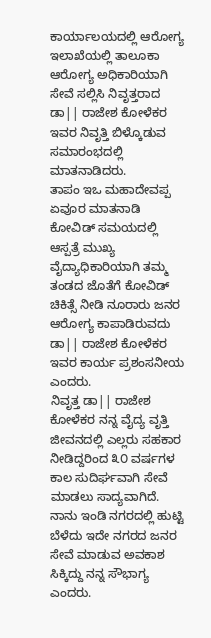ಕಾರ್ಯಾಲಯದಲ್ಲಿ ಆರೋಗ್ಯ ಇಲಾಖೆಯಲ್ಲಿ ತಾಲೂಕಾ ಆರೋಗ್ಯ ಅಧಿಕಾರಿಯಾಗಿ ಸೇವೆ ಸಲ್ಲಿಸಿ ನಿವೃತ್ತರಾದ ಡಾ|| ರಾಜೇಶ ಕೋಳೆಕರ ಇವರ ನಿವೃತ್ತಿ ಬಿಳ್ಕೊಡುವ ಸಮಾರಂಭದಲ್ಲಿ ಮಾತನಾಡಿದರು.
ತಾಪಂ ಇಒ ಮಹಾದೇವಪ್ಪ ಏವೂರ ಮಾತನಾಡಿ ಕೋವಿಡ್ ಸಮಯದಲ್ಲಿ ಆಸ್ಪತ್ರೆ ಮುಖ್ಯ ವೈದ್ಯಾಧಿಕಾರಿಯಾಗಿ ತಮ್ಮ ತಂಡದ ಜೊತೆಗೆ ಕೋವಿಡ್ ಚಿಕಿತ್ಸೆ ನೀಡಿ ನೂರಾರು ಜನರ ಆರೋಗ್ಯ ಕಾಪಾಡಿರುವದು ಡಾ|| ರಾಜೇಶ ಕೋಳೆಕರ ಇವರ ಕಾರ್ಯ ಪ್ರಶಂಸನೀಯ ಎಂದರು.
ನಿವೃತ್ತ ಡಾ|| ರಾಜೇಶ ಕೋಳೆಕರ ನನ್ನ ವೈದ್ಯ ವೃತ್ತಿ ಜೀವನದಲ್ಲಿ ಎಲ್ಲರು ಸಹಕಾರ ನೀಡಿದ್ದರಿಂದ ೩೦ ವರ್ಷಗಳ ಕಾಲ ಸುದಿರ್ಘವಾಗಿ ಸೇವೆ ಮಾಡಲು ಸಾದ್ಯವಾಗಿದೆ. ನಾನು ಇಂಡಿ ನಗರದಲ್ಲಿ ಹುಟ್ಟಿ ಬೆಳೆದು ಇದೇ ನಗರದ ಜನರ ಸೇವೆ ಮಾಡುವ ಅವಕಾಶ ಸಿಕ್ಕಿದ್ದು ನನ್ನ ಸೌಭಾಗ್ಯ ಎಂದರು.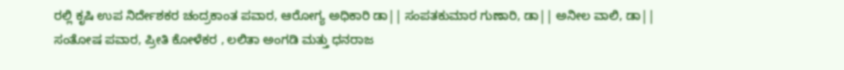ರಲ್ಲಿ ಕೃಷಿ ಉಪ ನಿರ್ದೇಶಕರ ಚಂದ್ರಕಾಂತ ಪವಾರ, ಆರೋಗ್ಯ ಅಧಿಕಾರಿ ಡಾ|| ಸಂಪತಕುಮಾರ ಗುಣಾರಿ, ಡಾ|| ಅನೀಲ ವಾಲಿ, ಡಾ|| ಸಂತೋಷ ಪವಾರ, ಪ್ರೀತಿ ಕೋಳೆಕರ , ಲಲಿತಾ ಅಂಗಡಿ ಮತ್ತು ಧನರಾಜ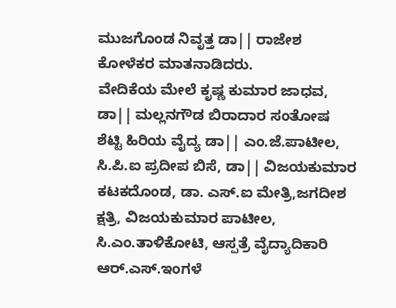ಮುಜಗೊಂಡ ನಿವೃತ್ತ ಡಾ|| ರಾಜೇಶ ಕೋಳೆಕರ ಮಾತನಾಡಿದರು.
ವೇದಿಕೆಯ ಮೇಲೆ ಕೃಷ್ಣ ಕುಮಾರ ಜಾಧವ, ಡಾ|| ಮಲ್ಲನಗೌಡ ಬಿರಾದಾರ ಸಂತೋಷ ಶೆಟ್ಟಿ ಹಿರಿಯ ವೈದ್ಯ ಡಾ|| ಎಂ.ಜೆ.ಪಾಟೀಲ, ಸಿ.ಪಿ.ಐ ಪ್ರದೀಪ ಬಿಸೆ, ಡಾ|| ವಿಜಯಕುಮಾರ ಕಟಕದೊಂಡ, ಡಾ. ಎಸ್.ಐ ಮೇತ್ರಿ,ಜಗದೀಶ ಕ್ಷತ್ರಿ, ವಿಜಯಕುಮಾರ ಪಾಟೀಲ, ಸಿ.ಎಂ.ತಾಳಿಕೋಟಿ, ಆಸ್ಪತ್ರೆ ವೈದ್ಯಾದಿಕಾರಿ ಆರ್.ಎಸ್.ಇಂಗಳೆ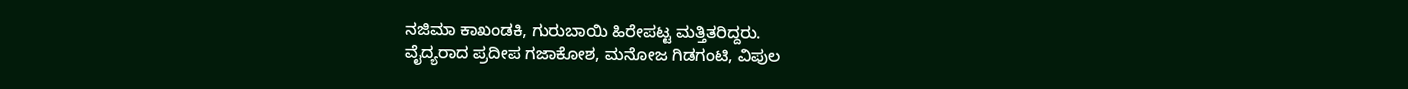ನಜಿಮಾ ಕಾಖಂಡಕಿ, ಗುರುಬಾಯಿ ಹಿರೇಪಟ್ಟ ಮತ್ತಿತರಿದ್ದರು.
ವೈದ್ಯರಾದ ಪ್ರದೀಪ ಗಜಾಕೋಶ, ಮನೋಜ ಗಿಡಗಂಟಿ, ವಿಪುಲ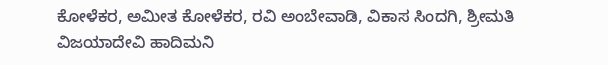ಕೋಳೆಕರ, ಅಮೀತ ಕೋಳೆಕರ, ರವಿ ಅಂಬೇವಾಡಿ, ವಿಕಾಸ ಸಿಂದಗಿ, ಶ್ರೀಮತಿ ವಿಜಯಾದೇವಿ ಹಾದಿಮನಿ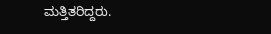ಮತ್ತಿತರಿದ್ದರು.